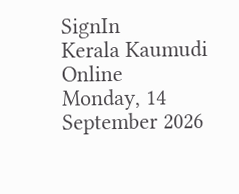SignIn
Kerala Kaumudi Online
Monday, 14 September 2026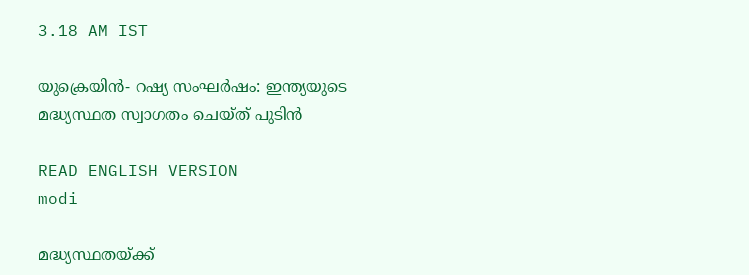3.18 AM IST

യുക്രെയിൻ- റഷ്യ സംഘർഷം: ഇന്ത്യയുടെ മദ്ധ്യസ്ഥത സ്വാഗതം ചെയ്ത് പുടിൻ

READ ENGLISH VERSION
modi

മദ്ധ്യസ്ഥതയ്ക്ക്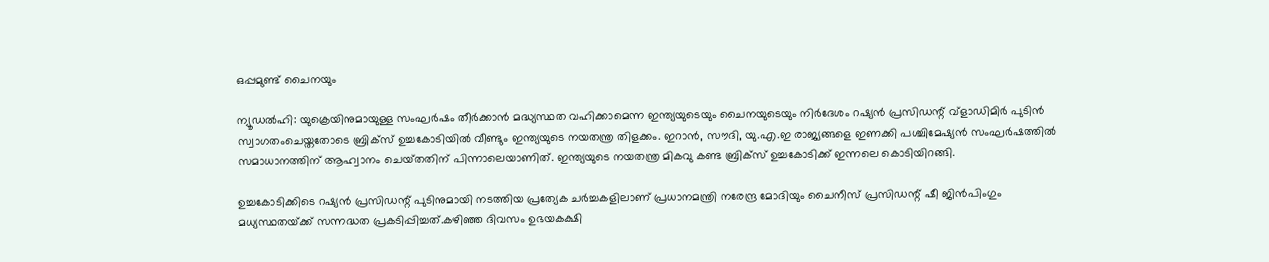ഒപ്പമുണ്ട് ചൈനയും

ന്യൂഡൽഹി: യുക്രെയിനുമായുള്ള സംഘർഷം തീർക്കാൻ മദ്ധ്യസ്ഥത വഹിക്കാമെന്ന ഇന്ത്യയുടെയും ചൈനയുടെയും നിർദേശം റഷ്യൻ പ്രസിഡന്റ് വ്ളാഡിമിർ പുടിൻ സ്വാഗതംചെയ്തതോടെ ബ്രിക്സ് ഉച്ചകോടിയിൽ വീണ്ടും ഇന്ത്യയുടെ നയതന്ത്ര തിളക്കം. ഇറാൻ, സൗദി, യു.എ.ഇ രാജ്യങ്ങളെ ഇണക്കി പശ്ചിമേഷ്യൻ സംഘർഷത്തിൽ സമാധാനത്തിന് ആഹ്വാനം ചെയ്‌ത‌തിന് പിന്നാലെയാണിത്. ഇന്ത്യയുടെ നയതന്ത്ര മികവു കണ്ട ബ്രിക്‌സ് ഉച്ചകോടിക്ക് ഇന്നലെ കൊടിയിറങ്ങി.

ഉച്ചകോടിക്കിടെ റഷ്യൻ പ്രസിഡന്റ് പുടിനുമായി നടത്തിയ പ്രത്യേക ചർച്ചകളിലാണ് പ്രധാനമന്ത്രി നരേന്ദ്ര മോദിയും ചൈനീസ് പ്രസിഡന്റ് ഷീ ജിൻപിംഗും മധ്യസ്ഥതയ്‌ക്ക് സന്നദ്ധത പ്രകടിപ്പിച്ചത്.കഴിഞ്ഞ ദിവസം ഉഭയകക്ഷി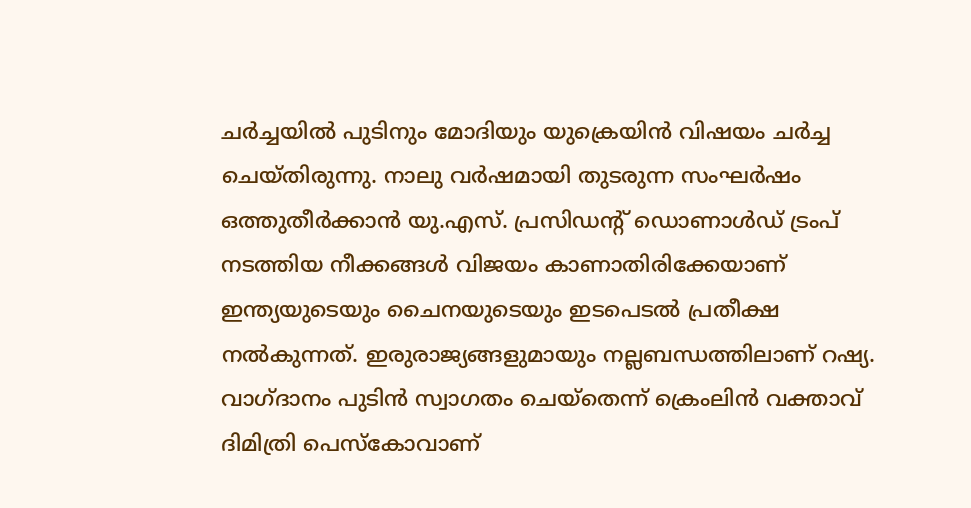ചർച്ചയിൽ പുടിനും മോദിയും യുക്രെയിൻ വിഷയം ചർച്ച ചെയ്‌തിരുന്നു. നാലു വർഷമായി തുടരുന്ന സംഘർഷം ഒത്തുതീർക്കാൻ യു.എസ്. പ്രസിഡന്റ് ഡൊണാൾഡ് ട്രംപ് നടത്തിയ നീക്കങ്ങൾ വിജയം കാണാതിരിക്കേയാണ് ഇന്ത്യയുടെയും ചൈനയുടെയും ഇടപെടൽ പ്രതീക്ഷ നൽകുന്നത്. ഇരുരാജ്യങ്ങളുമായും നല്ലബന്ധത്തിലാണ് റഷ്യ. വാഗ്ദാനം പുടിൻ സ്വാഗതം ചെയ്‌തെന്ന് ക്രെംലിൻ വക്താവ് ദിമിത്രി പെസ്കോവാണ്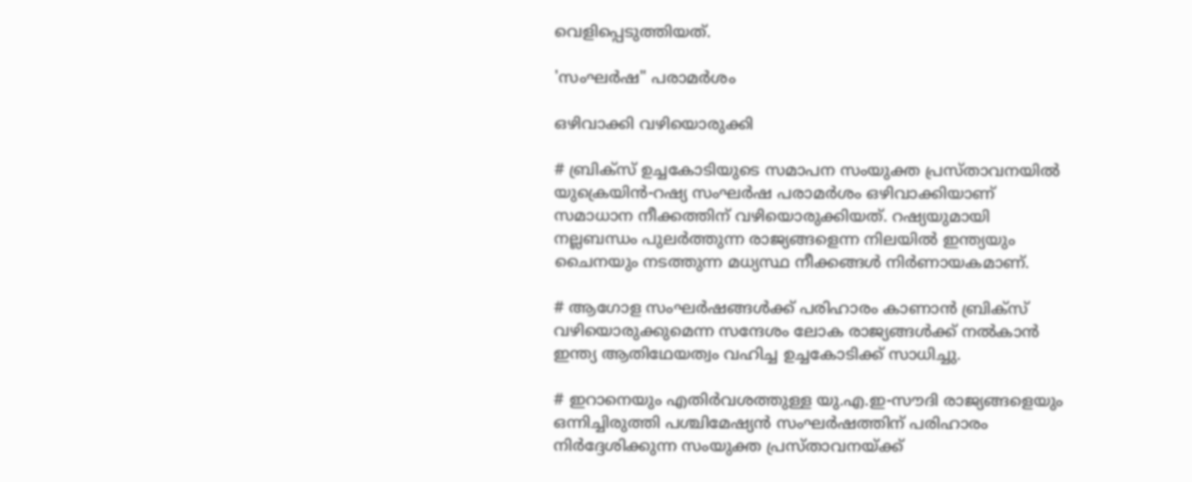വെളിപ്പെടുത്തിയത്.

'സംഘർഷ" പരാമർശം

ഒഴിവാക്കി വഴിയൊരുക്കി

# ബ്രിക്സ് ഉച്ചകോടിയുടെ സമാപന സംയുക്ത പ്രസ്‌താവനയിൽ യുക്രെയിൻ-റഷ്യ സംഘർഷ പരാമർശം ഒഴിവാക്കിയാണ് സമാധാന നീക്കത്തിന് വഴിയൊരുക്കിയത്. റഷ്യയുമായി നല്ലബന്ധം പുലർത്തുന്ന രാജ്യങ്ങളെന്ന നിലയിൽ ഇന്ത്യയും ചൈനയും നടത്തുന്ന മധ്യസ്ഥ നീക്കങ്ങൾ നിർണായകമാണ്.

# ആഗോള സംഘർഷങ്ങൾക്ക് പരിഹാരം കാണാൻ ബ്രിക്‌സ് വഴിയൊരുക്കുമെന്ന സന്ദേശം ലോക രാജ്യങ്ങൾക്ക് നൽകാൻ ഇന്ത്യ ആതിഥേയത്വം വഹിച്ച ഉച്ചകോടിക്ക് സാധിച്ചു.

# ഇറാനെയും എതിർവശത്തുള്ള യു.എ.ഇ-സൗദി രാജ്യങ്ങളെയും ഒന്നിച്ചിരുത്തി പശ്ചിമേഷ്യൻ സംഘർഷത്തിന് പരിഹാരം നിർദ്ദേശിക്കുന്ന സംയുക്ത പ്രസ്‌താവനയ്‌ക്ക്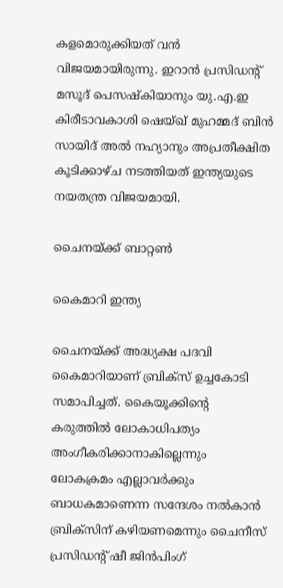കളമൊരുക്കിയത് വൻ വിജയമായിരുന്നു. ഇറാൻ പ്രസിഡന്റ് മസൂദ് പെസഷ്കിയാനും യു.എ.ഇ കിരീടാവകാശി ഷെയ്ഖ് മുഹമ്മദ് ബിൻ സായിദ് അൽ നഹ്യാനും അപ്രതീക്ഷിത കൂടിക്കാഴ്ച നടത്തിയത് ഇന്ത്യയുടെ നയതന്ത്ര വിജയമായി.

ചൈനയ്‌ക്ക് ബാറ്റൺ

കൈമാറി ഇന്ത്യ

ചൈനയ്‌ക്ക് അദ്ധ്യക്ഷ പദവി കൈമാറിയാണ് ബ്രിക്‌സ് ഉച്ചകോടി സമാപിച്ചത്. കൈയൂക്കിന്റെ കരുത്തിൽ ലോകാധിപത്യം അംഗീകരിക്കാനാകില്ലെന്നും ലോകക്രമം എല്ലാവർക്കും ബാധകമാണെന്ന സന്ദേശം നൽകാൻ ബ്രിക്‌സിന് കഴിയണമെന്നും ചൈനീസ് പ്രസിഡന്റ് ഷീ ജിൻപിംഗ്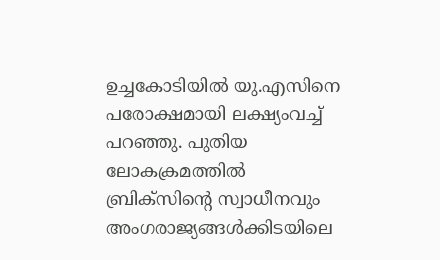ഉച്ചകോടിയിൽ യു.എസിനെ പരോക്ഷമായി ലക്ഷ്യംവച്ച് പറഞ്ഞു. പുതിയ ലോകക്രമത്തിൽ ബ്രിക്‌സിന്റെ സ്വാധീനവും അംഗരാജ്യങ്ങൾക്കിടയിലെ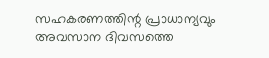സഹകരണത്തിന്റ പ്രാധാന്യവും അവസാന ദിവസത്തെ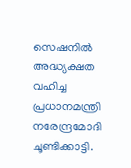സെഷനിൽ അദ്ധ്യക്ഷത വഹിച്ച പ്രധാനമന്ത്രി നരേന്ദ്രമോദി ചൂണ്ടിക്കാട്ടി.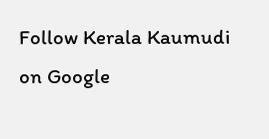Follow Kerala Kaumudi on Google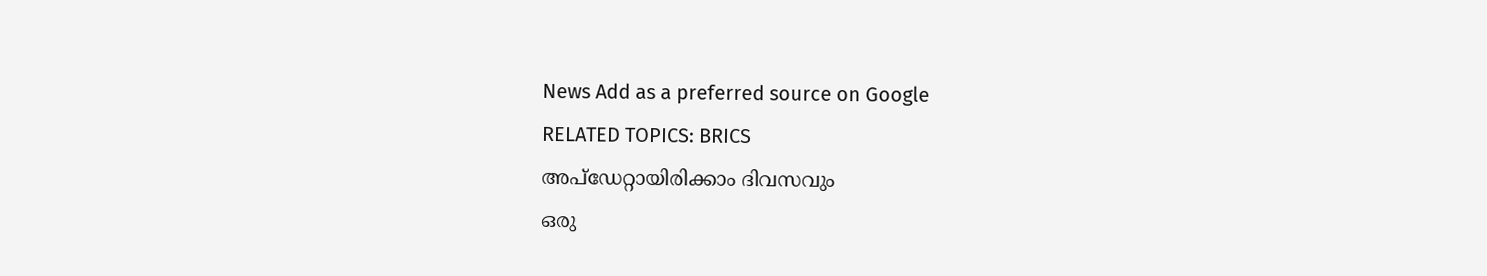News Add as a preferred source on Google
RELATED TOPICS: BRICS
അപ്ഡേറ്റായിരിക്കാം ദിവസവും
ഒരു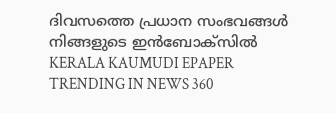ദിവസത്തെ പ്രധാന സംഭവങ്ങൾ നിങ്ങളുടെ ഇൻബോക്സിൽ
KERALA KAUMUDI EPAPER
TRENDING IN NEWS 360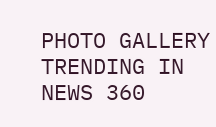PHOTO GALLERY
TRENDING IN NEWS 360